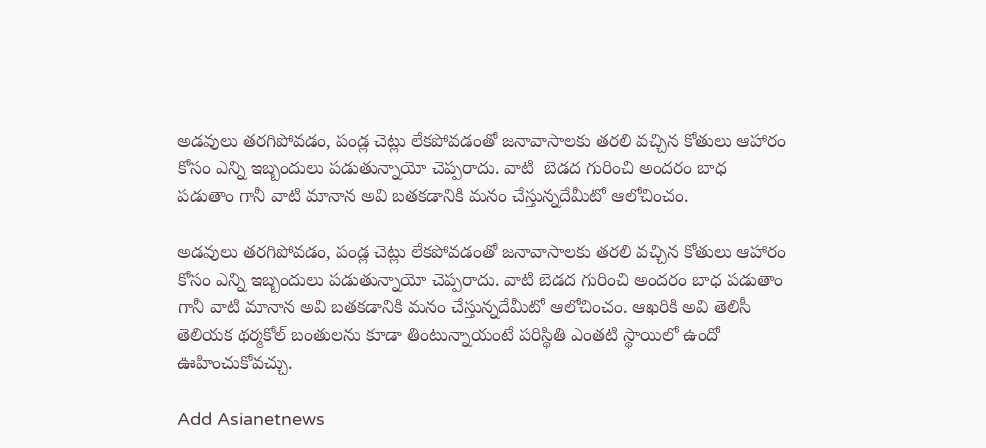అడవులు తరగిపోవడం, పండ్ల చెట్లు లేకపోవడంతో జనావాసాలకు తరలి వచ్చిన కోతులు ఆహారం కోసం ఎన్ని ఇబ్బందులు పడుతున్నాయో చెప్పరాదు. వాటి  బెడద గురించి అందరం బాధ పడుతాం గానీ వాటి మానాన అవి బతకడానికి మనం చేస్తున్నదేమీటో ఆలోచించం.

అడవులు తరగిపోవడం, పండ్ల చెట్లు లేకపోవడంతో జనావాసాలకు తరలి వచ్చిన కోతులు ఆహారం కోసం ఎన్ని ఇబ్బందులు పడుతున్నాయో చెప్పరాదు. వాటి బెడద గురించి అందరం బాధ పడుతాం గానీ వాటి మానాన అవి బతకడానికి మనం చేస్తున్నదేమీటో ఆలోచించం. ఆఖరికి అవి తెలిసీ తెలియక థర్మకోల్ బంతులను కూడా తింటున్నాయంటే పరిస్థితి ఎంతటి స్థాయిలో ఉందో ఊహించుకోవచ్చు.

Add Asianetnews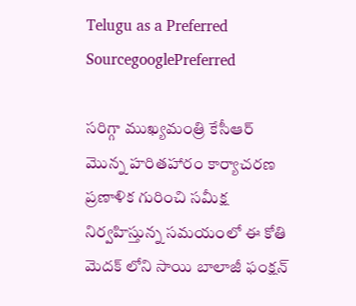Telugu as a Preferred SourcegooglePreferred

సరిగ్గా ముఖ్యమంత్రి కేసీఆర్ మొన్న హరితహారం కార్యాచరణ ప్రణాళిక గురించి సమీక్ష నిర్వహిస్తున్న సమయంలో ఈ కోతి మెదక్ లోని సాయి బాలాజీ ఫంక్షన్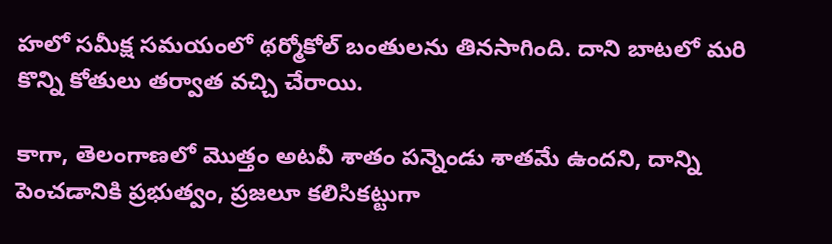హలో సమీక్ష సమయంలో థర్మోకోల్ బంతులను తినసాగింది. దాని బాటలో మరి కొన్ని కోతులు తర్వాత వచ్చి చేరాయి.

కాగా, తెలంగాణలో మొత్తం అటవీ శాతం పన్నెండు శాతమే ఉందని, దాన్ని పెంచడానికి ప్రభుత్వం, ప్రజలూ కలిసికట్టుగా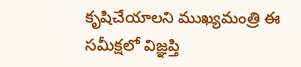కృషిచేయాలని ముఖ్యమంత్రి ఈ సమీక్షలో విజ్ఞప్తి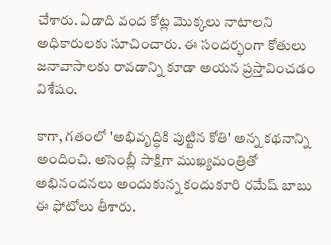చేశారు. ఏడాది వంద కోట్ల మొక్కలు నాటాలని అధికారులకు సూచించారు. ఈ సందర్భంగా కోతులు జనావాసాలకు రావడాన్ని కూడా అయన ప్రస్తావించడం విశేషం.

కాగా, గతంలో 'అభివృద్ధికి పుట్టిన కోతి' అన్న కథనాన్ని అందించి. అసెంబ్లీ సాక్షిగా ముఖ్యమంత్రితో అభినందనలు అందుకున్న కందుకూరి రమేష్ బాబు ఈ ఫోటోలు తీశారు.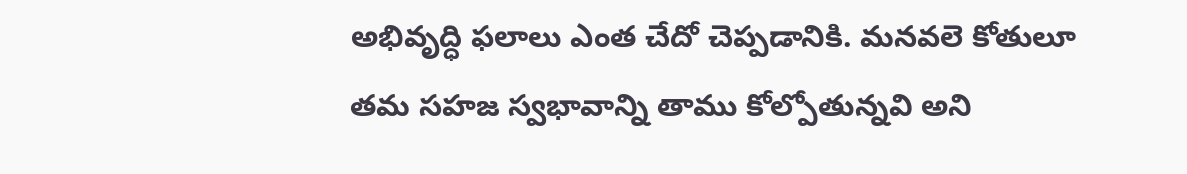అభివృద్ధి ఫలాలు ఎంత చేదో చెప్పడానికి. మనవలె కోతులూ తమ సహజ స్వభావాన్ని తాము కోల్పోతున్నవి అని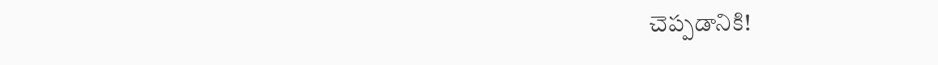చెప్పడానికి!